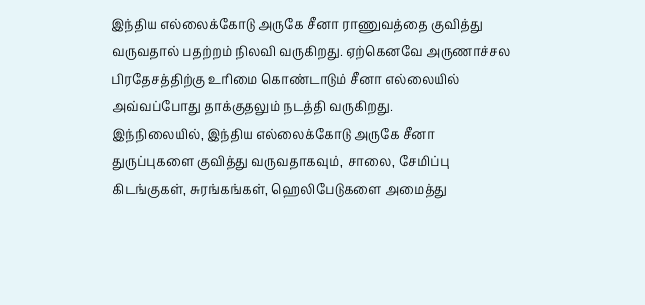இந்திய எல்லைக்கோடு அருகே சீனா ராணுவத்தை குவித்து வருவதால் பதற்றம் நிலவி வருகிறது. ஏற்கெனவே அருணாச்சல பிரதேசத்திற்கு உரிமை கொண்டாடும் சீனா எல்லையில் அவ்வப்போது தாக்குதலும் நடத்தி வருகிறது.
இந்நிலையில், இந்திய எல்லைக்கோடு அருகே சீனா துருப்புகளை குவித்து வருவதாகவும், சாலை, சேமிப்பு கிடங்குகள், சுரங்கங்கள், ஹெலிபேடுகளை அமைத்து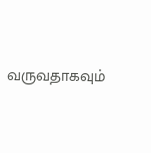வருவதாகவும்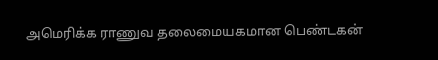அமெரிக்க ராணுவ தலைமையகமான பெண்டகன்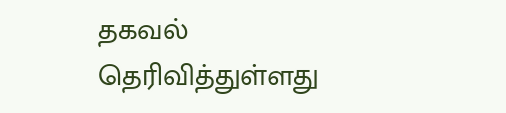தகவல் தெரிவித்துள்ளது